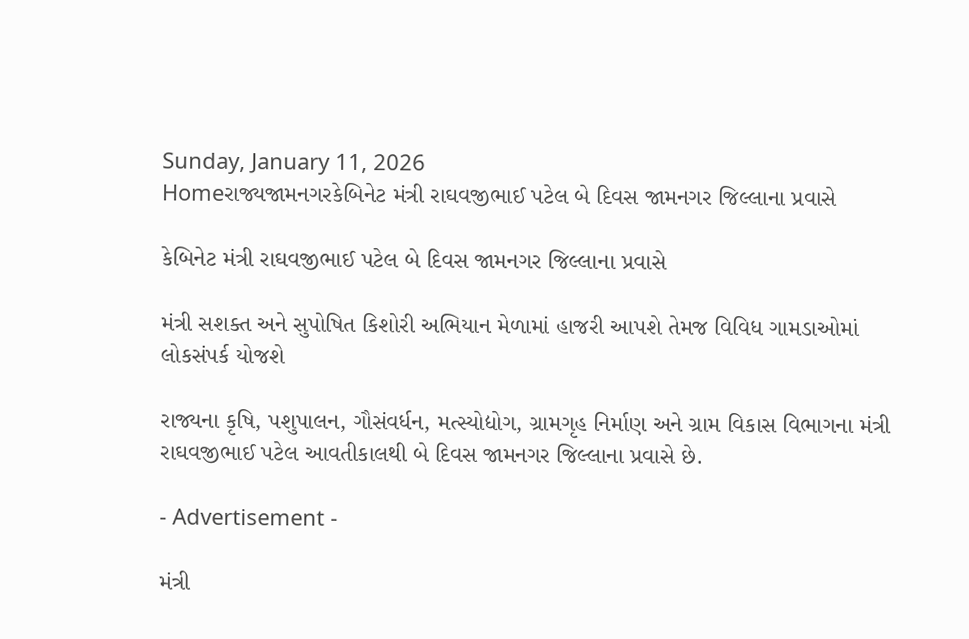Sunday, January 11, 2026
Homeરાજ્યજામનગરકેબિનેટ મંત્રી રાઘવજીભાઈ પટેલ બે દિવસ જામનગર જિલ્લાના પ્રવાસે

કેબિનેટ મંત્રી રાઘવજીભાઈ પટેલ બે દિવસ જામનગર જિલ્લાના પ્રવાસે

મંત્રી સશક્ત અને સુપોષિત કિશોરી અભિયાન મેળામાં હાજરી આપશે તેમજ વિવિધ ગામડાઓમાં લોકસંપર્ક યોજશે

રાજ્યના કૃષિ, પશુપાલન, ગૌસંવર્ધન, મત્સ્યોદ્યોગ, ગ્રામગૃહ નિર્માણ અને ગ્રામ વિકાસ વિભાગના મંત્રી રાઘવજીભાઈ પટેલ આવતીકાલથી બે દિવસ જામનગર જિલ્લાના પ્રવાસે છે.

- Advertisement -

મંત્રી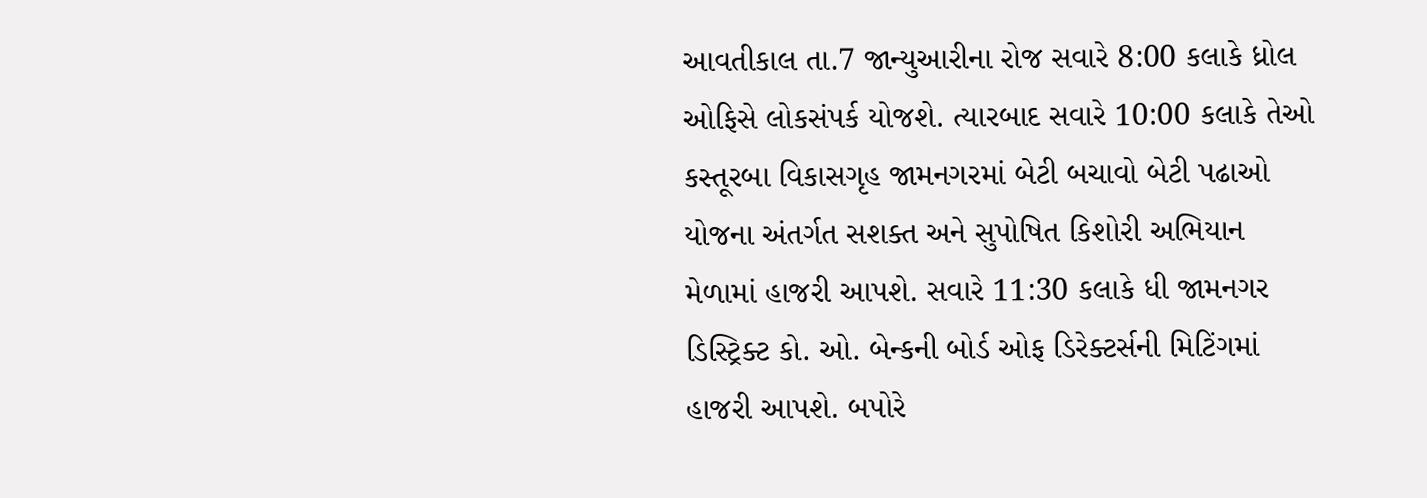આવતીકાલ તા.7 જાન્યુઆરીના રોજ સવારે 8:00 કલાકે ધ્રોલ ઓફિસે લોકસંપર્ક યોજશે. ત્યારબાદ સવારે 10:00 કલાકે તેઓ કસ્તૂરબા વિકાસગૃહ જામનગરમાં બેટી બચાવો બેટી પઢાઓ યોજના અંતર્ગત સશક્ત અને સુપોષિત કિશોરી અભિયાન મેળામાં હાજરી આપશે. સવારે 11:30 કલાકે ધી જામનગર ડિસ્ટ્રિક્ટ કો. ઓ. બેન્કની બોર્ડ ઓફ ડિરેક્ટર્સની મિટિંગમાં હાજરી આપશે. બપોરે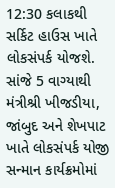12:30 કલાકથી સર્કિટ હાઉસ ખાતે લોકસંપર્ક યોજશે. સાંજે 5 વાગ્યાથી મંત્રીશ્રી ખીજડીયા, જાંબુદ અને શેખપાટ ખાતે લોકસંપર્ક યોજી સન્માન કાર્યક્રમોમાં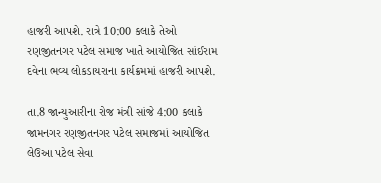હાજરી આપશે. રાત્રે 10:00 કલાકે તેઓ રણજીતનગર પટેલ સમાજ ખાતે આયોજિત સાંઈરામ દવેના ભવ્ય લોકડાયરાના કાર્યક્રમમાં હાજરી આપશે.

તા.8 જાન્યુઆરીના રોજ મંત્રી સાંજે 4:00 કલાકે જામનગર રણજીતનગર પટેલ સમાજમાં આયોજિત લેઉઆ પટેલ સેવા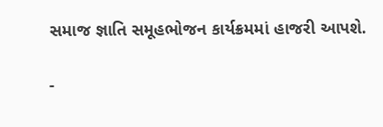સમાજ જ્ઞાતિ સમૂહભોજન કાર્યક્રમમાં હાજરી આપશે.

-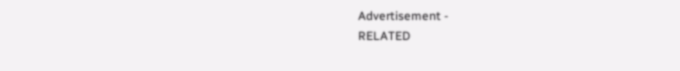Advertisement -
RELATED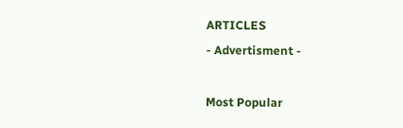ARTICLES
- Advertisment -

Most Popular